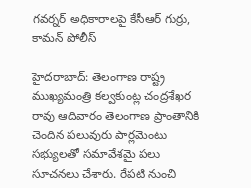గవర్నర్ అధికారాలపై కేసీఆర్ గుర్రు, కామన్ పోలీస్

హైదరాబాద్: తెలంగాణ రాష్ట్ర ముఖ్యమంత్రి కల్వకుంట్ల చంద్రశేఖర రావు ఆదివారం తెలంగాణ ప్రాంతానికి చెందిన పలువురు పార్లమెంటు సభ్యులతో సమావేశమై పలు సూచనలు చేశారు. రేపటి నుంచి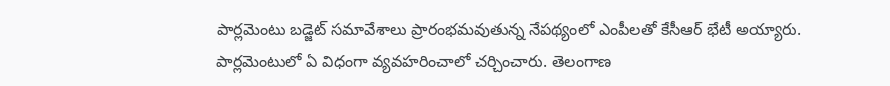పార్లమెంటు బడ్జెట్ సమావేశాలు ప్రారంభమవుతున్న నేపథ్యంలో ఎంపీలతో కేసీఆర్ భేటీ అయ్యారు. పార్లమెంటులో ఏ విధంగా వ్యవహరించాలో చర్చించారు. తెలంగాణ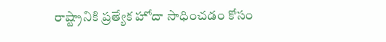రాష్ట్రానికి ప్రత్యేక హోదా సాధించడం కోసం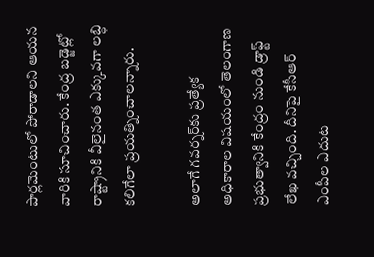పార్లమెంటులో పోరాడాలని ఆయన వారికి సూచించారు. కేంద్ర బడ్జెట్లో రాష్ట్రానికి వీలైనంత ఎక్కువగా లబ్ధి కలిగేలా ప్రయత్నించాలన్నారు.

అలాగే గవర్నర్‌కు ప్రత్యేక అధికారాల విషయంలో తెలంగాణ ప్రభుత్వానికి కేంద్రం నుండి డ్రాఫ్ట్ లేఖ వచ్చింది. దీనిపై కేసీఆర్ ఎంపీల ఎదుట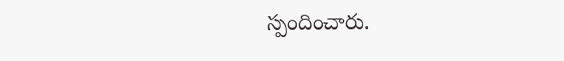స్పందించారు.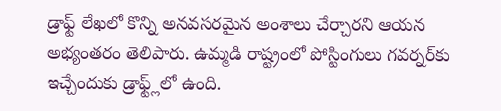డ్రాఫ్ట్ లేఖలో కొన్ని అనవసరమైన అంశాలు చేర్చారని ఆయన అభ్యంతరం తెలిపారు. ఉమ్మడి రాష్ట్రంలో పోస్టింగులు గవర్నర్‌కు ఇచ్చేందుకు డ్రాఫ్ట్ల్‌లో ఉంది.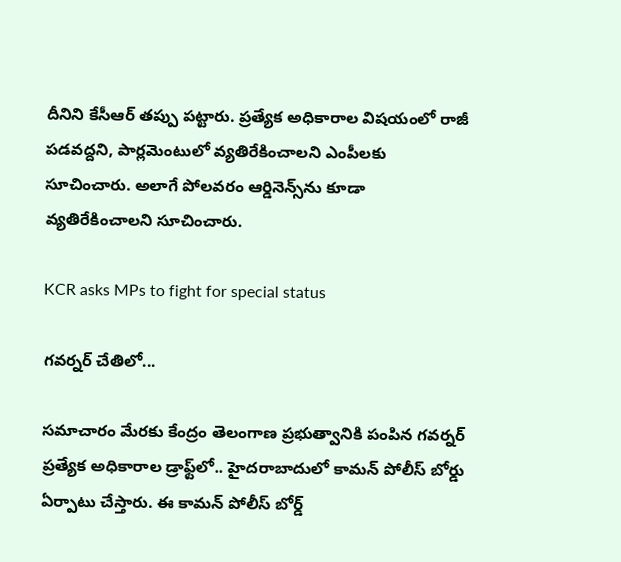దీనిని కేసీఆర్ తప్పు పట్టారు. ప్రత్యేక అధికారాల విషయంలో రాజీ పడవద్దని, పార్లమెంటులో వ్యతిరేకించాలని ఎంపీలకు సూచించారు. అలాగే పోలవరం ఆర్డినెన్స్‌ను కూడా వ్యతిరేకించాలని సూచించారు.

KCR asks MPs to fight for special status

గవర్నర్ చేతిలో...

సమాచారం మేరకు కేంద్రం తెలంగాణ ప్రభుత్వానికి పంపిన గవర్నర్ ప్రత్యేక అధికారాల డ్రాఫ్ట్‌లో.. హైదరాబాదులో కామన్ పోలీస్ బోర్డు ఏర్పాటు చేస్తారు. ఈ కామన్ పోలీస్ బోర్డ్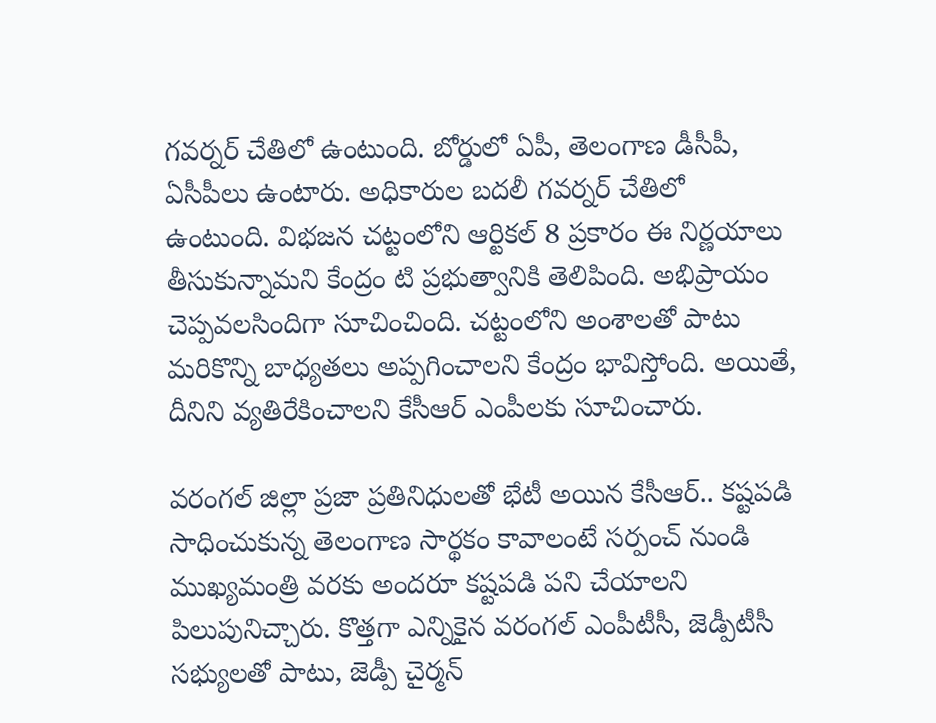గవర్నర్ చేతిలో ఉంటుంది. బోర్డులో ఏపీ, తెలంగాణ డీసీపీ, ఏసీపీలు ఉంటారు. అధికారుల బదలీ గవర్నర్ చేతిలో ఉంటుంది. విభజన చట్టంలోని ఆర్టికల్ 8 ప్రకారం ఈ నిర్ణయాలు తీసుకున్నామని కేంద్రం టి ప్రభుత్వానికి తెలిపింది. అభిప్రాయం చెప్పవలసిందిగా సూచించింది. చట్టంలోని అంశాలతో పాటు మరికొన్ని బాధ్యతలు అప్పగించాలని కేంద్రం భావిస్తోంది. అయితే, దీనిని వ్యతిరేకించాలని కేసీఆర్ ఎంపీలకు సూచించారు.

వరంగల్ జిల్లా ప్రజా ప్రతినిధులతో భేటీ అయిన కేసీఆర్.. కష్టపడి సాధించుకున్న తెలంగాణ సార్థకం కావాలంటే సర్పంచ్ నుండి ముఖ్యమంత్రి వరకు అందరూ కష్టపడి పని చేయాలని పిలుపునిచ్చారు. కొత్తగా ఎన్నికైన వరంగల్ ఎంపీటీసీ, జెడ్పీటీసీ సభ్యులతో పాటు, జెడ్పీ చైర్మన్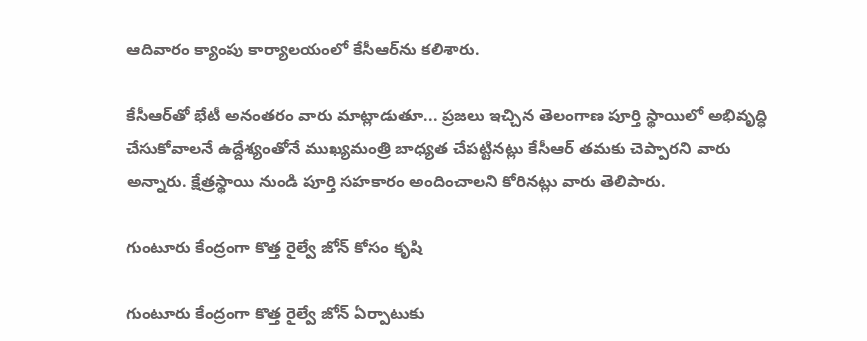ఆదివారం క్యాంపు కార్యాలయంలో కేసీఆర్‌ను కలిశారు.

కేసీఆర్‌తో భేటీ అనంతరం వారు మాట్లాడుతూ... ప్రజలు ఇచ్చిన తెలంగాణ పూర్తి స్థాయిలో అభివృద్ధి చేసుకోవాలనే ఉద్దేశ్యంతోనే ముఖ్యమంత్రి బాధ్యత చేపట్టినట్లు కేసీఆర్ తమకు చెప్పారని వారు అన్నారు. క్షేత్రస్థాయి నుండి పూర్తి సహకారం అందించాలని కోరినట్లు వారు తెలిపారు.

గుంటూరు కేంద్రంగా కొత్త రైల్వే జోన్ కోసం కృషి

గుంటూరు కేంద్రంగా కొత్త రైల్వే జోన్ ఏర్పాటుకు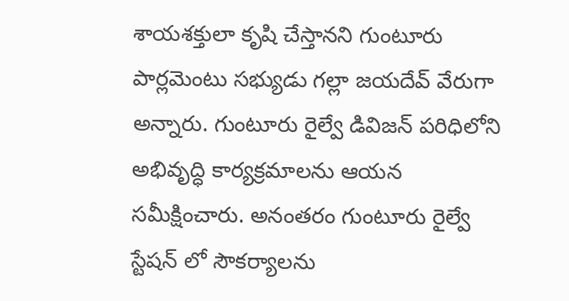శాయశక్తులా కృషి చేస్తానని గుంటూరు పార్లమెంటు సభ్యుడు గల్లా జయదేవ్ వేరుగా అన్నారు. గుంటూరు రైల్వే డివిజన్ పరిధిలోని అభివృద్ధి కార్యక్రమాలను ఆయన సమీక్షించారు. అనంతరం గుంటూరు రైల్వే స్టేషన్ లో సౌకర్యాలను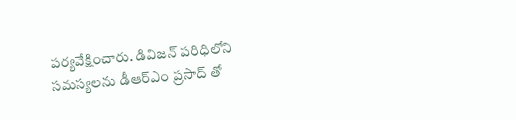పర్యవేక్షించారు. డివిజన్ పరిధిలోని సమస్యలను డీఆర్ఎం ప్రసాద్ తో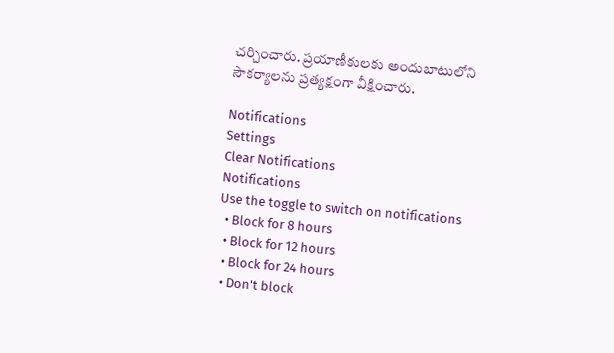చర్చించారు. ప్రయాణీకులకు అందుబాటులోని సౌకర్యాలను ప్రత్యక్షంగా వీక్షించారు.

Notifications
Settings
Clear Notifications
Notifications
Use the toggle to switch on notifications
  • Block for 8 hours
  • Block for 12 hours
  • Block for 24 hours
  • Don't block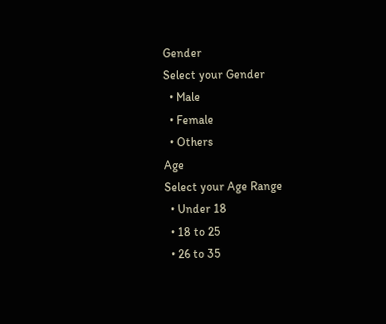Gender
Select your Gender
  • Male
  • Female
  • Others
Age
Select your Age Range
  • Under 18
  • 18 to 25
  • 26 to 35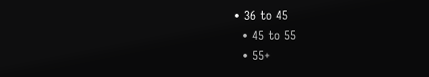• 36 to 45
  • 45 to 55
  • 55+